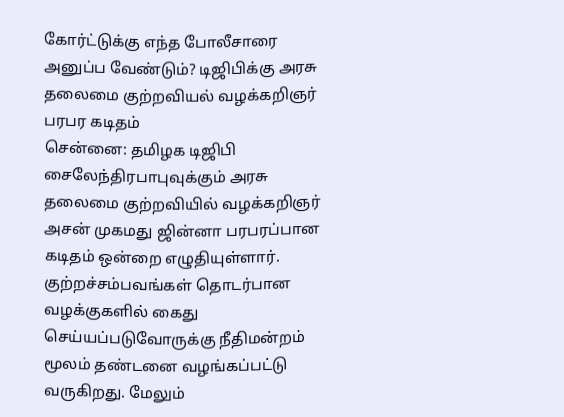கோர்ட்டுக்கு எந்த போலீசாரை அனுப்ப வேண்டும்? டிஜிபிக்கு அரசு தலைமை குற்றவியல் வழக்கறிஞர் பரபர கடிதம்
சென்னை: தமிழக டிஜிபி சைலேந்திரபாபுவுக்கும் அரசு தலைமை குற்றவியில் வழக்கறிஞர் அசன் முகமது ஜின்னா பரபரப்பான கடிதம் ஒன்றை எழுதியுள்ளார்.
குற்றச்சம்பவங்கள் தொடர்பான வழக்குகளில் கைது செய்யப்படுவோருக்கு நீதிமன்றம் மூலம் தண்டனை வழங்கப்பட்டு வருகிறது. மேலும்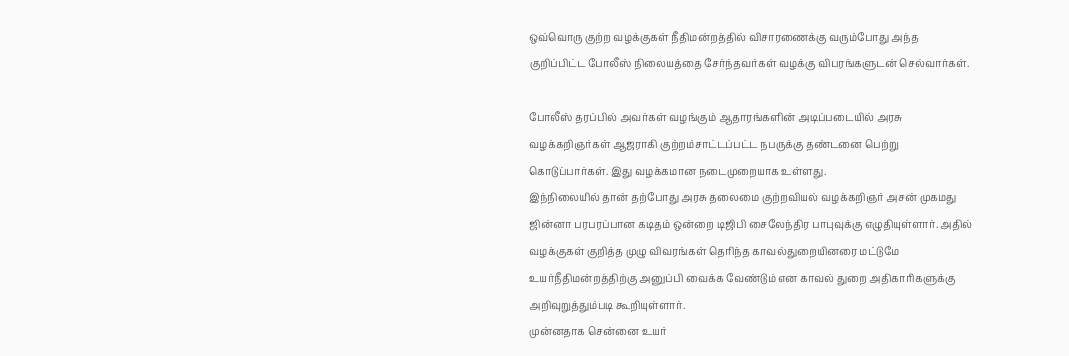ஒவ்வொரு குற்ற வழக்குகள் நீதிமன்றத்தில் விசாரணைக்கு வரும்போது அந்த குறிப்பிட்ட போலீஸ் நிலையத்தை சேர்ந்தவர்கள் வழக்கு விபரங்களுடன் செல்வார்கள்.

போலீஸ் தரப்பில் அவர்கள் வழங்கும் ஆதாரங்களின் அடிப்படையில் அரசு வழக்கறிஞர்கள் ஆஜராகி குற்றம்சாட்டப்பட்ட நபருக்கு தண்டனை பெற்று கொடுப்பார்கள். இது வழக்கமான நடைமுறையாக உள்ளது.
இந்நிலையில் தான் தற்போது அரசு தலைமை குற்றவியல் வழக்கறிஞர் அசன் முகமது ஜின்னா பரபரப்பான கடிதம் ஒன்றை டிஜிபி சைலேந்திர பாபுவுக்கு எழுதியுள்ளார். அதில் வழக்குகள் குறித்த முழு விவரங்கள் தெரிந்த காவல்துறையினரை மட்டுமே உயர்நீதிமன்றத்திற்கு அனுப்பி வைக்க வேண்டும் என காவல் துறை அதிகாரிகளுக்கு அறிவுறுத்தும்படி கூறியுள்ளார்.
முன்னதாக சென்னை உயர்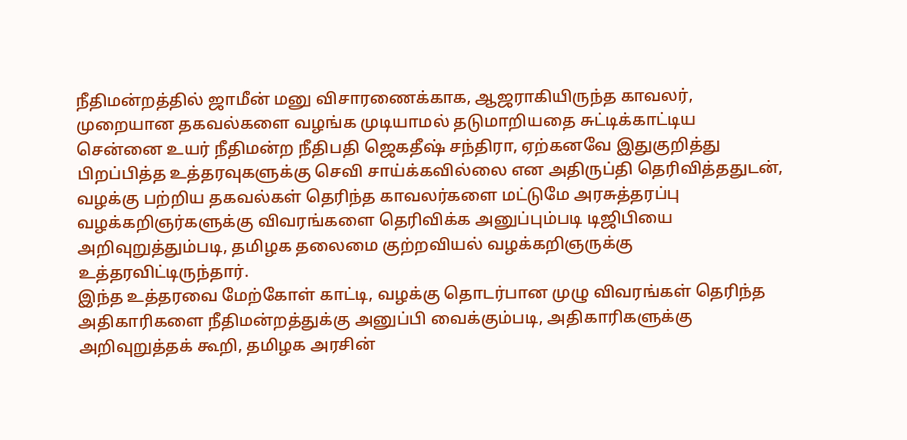நீதிமன்றத்தில் ஜாமீன் மனு விசாரணைக்காக, ஆஜராகியிருந்த காவலர், முறையான தகவல்களை வழங்க முடியாமல் தடுமாறியதை சுட்டிக்காட்டிய சென்னை உயர் நீதிமன்ற நீதிபதி ஜெகதீஷ் சந்திரா, ஏற்கனவே இதுகுறித்து பிறப்பித்த உத்தரவுகளுக்கு செவி சாய்க்கவில்லை என அதிருப்தி தெரிவித்ததுடன், வழக்கு பற்றிய தகவல்கள் தெரிந்த காவலர்களை மட்டுமே அரசுத்தரப்பு வழக்கறிஞர்களுக்கு விவரங்களை தெரிவிக்க அனுப்பும்படி டிஜிபியை அறிவுறுத்தும்படி, தமிழக தலைமை குற்றவியல் வழக்கறிஞருக்கு உத்தரவிட்டிருந்தார்.
இந்த உத்தரவை மேற்கோள் காட்டி, வழக்கு தொடர்பான முழு விவரங்கள் தெரிந்த அதிகாரிகளை நீதிமன்றத்துக்கு அனுப்பி வைக்கும்படி, அதிகாரிகளுக்கு அறிவுறுத்தக் கூறி, தமிழக அரசின்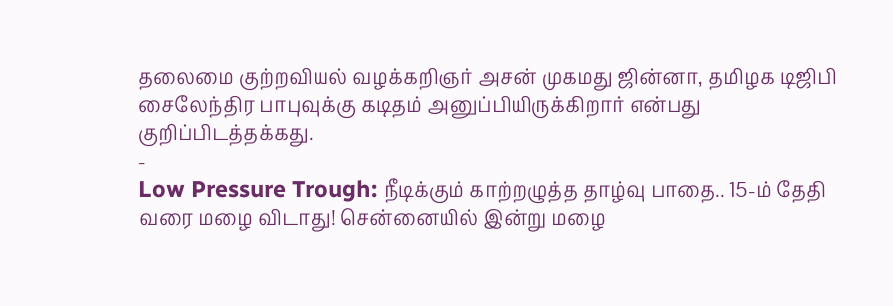தலைமை குற்றவியல் வழக்கறிஞர் அசன் முகமது ஜின்னா, தமிழக டிஜிபி சைலேந்திர பாபுவுக்கு கடிதம் அனுப்பியிருக்கிறார் என்பது குறிப்பிடத்தக்கது.
-
Low Pressure Trough: நீடிக்கும் காற்றழுத்த தாழ்வு பாதை.. 15-ம் தேதி வரை மழை விடாது! சென்னையில் இன்று மழை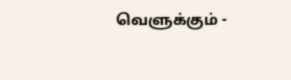வெளுக்கும் -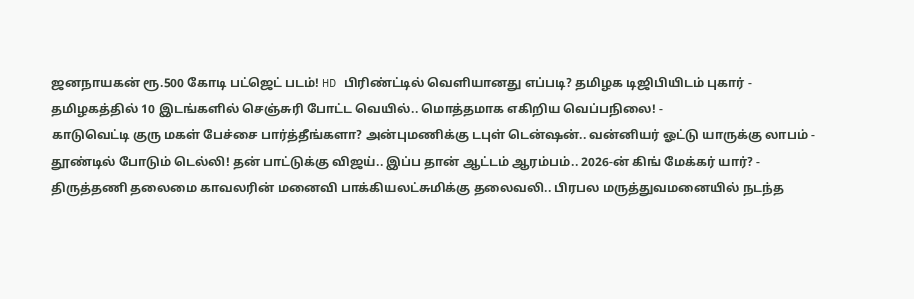ஜனநாயகன் ரூ.500 கோடி பட்ஜெட் படம்! HD பிரிண்ட்டில் வெளியானது எப்படி? தமிழக டிஜிபியிடம் புகார் -
தமிழகத்தில் 10 இடங்களில் செஞ்சுரி போட்ட வெயில்.. மொத்தமாக எகிறிய வெப்பநிலை! -
காடுவெட்டி குரு மகள் பேச்சை பார்த்தீங்களா? அன்புமணிக்கு டபுள் டென்ஷன்.. வன்னியர் ஓட்டு யாருக்கு லாபம் -
தூண்டில் போடும் டெல்லி! தன் பாட்டுக்கு விஜய்.. இப்ப தான் ஆட்டம் ஆரம்பம்.. 2026-ன் கிங் மேக்கர் யார்? -
திருத்தணி தலைமை காவலரின் மனைவி பாக்கியலட்சுமிக்கு தலைவலி.. பிரபல மருத்துவமனையில் நடந்த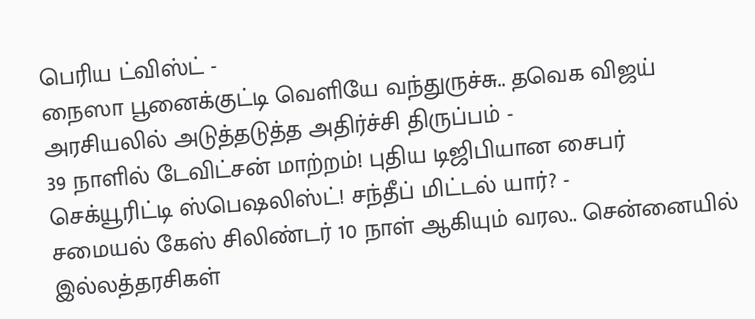பெரிய ட்விஸ்ட் -
நைஸா பூனைக்குட்டி வெளியே வந்துருச்சு.. தவெக விஜய் அரசியலில் அடுத்தடுத்த அதிர்ச்சி திருப்பம் -
39 நாளில் டேவிட்சன் மாற்றம்! புதிய டிஜிபியான சைபர் செக்யூரிட்டி ஸ்பெஷலிஸ்ட்! சந்தீப் மிட்டல் யார்? -
சமையல் கேஸ் சிலிண்டர் 10 நாள் ஆகியும் வரல.. சென்னையில் இல்லத்தரசிகள்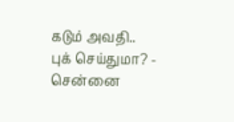கடும் அவதி.. புக் செய்துமா? -
சென்னை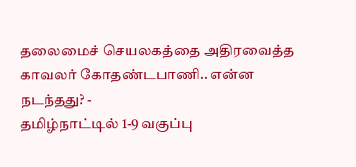தலைமைச் செயலகத்தை அதிரவைத்த காவலர் கோதண்டபாணி.. என்ன நடந்தது? -
தமிழ்நாட்டில் 1-9 வகுப்பு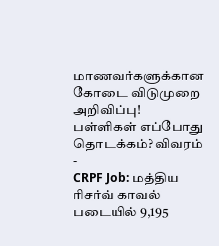மாணவர்களுக்கான கோடை விடுமுறை அறிவிப்பு! பள்ளிகள் எப்போது தொடக்கம்? விவரம் -
CRPF Job: மத்திய ரிசர்வ் காவல் படையில் 9,195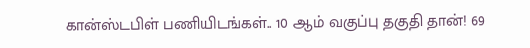கான்ஸ்டபிள் பணியிடங்கள்.. 10 ஆம் வகுப்பு தகுதி தான்! 69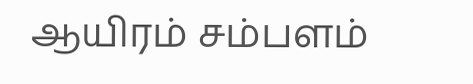ஆயிரம் சம்பளம்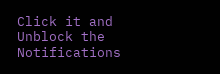Click it and Unblock the Notifications